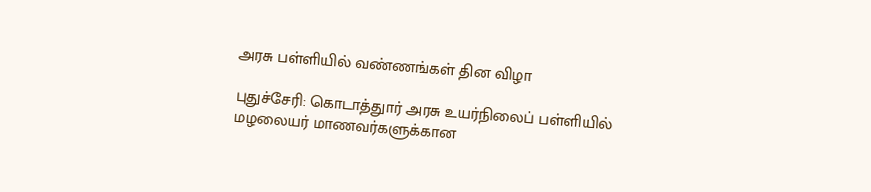அரசு பள்ளியில் வண்ணங்கள் தின விழா

புதுச்சேரி: கொடாத்துார் அரசு உயர்நிலைப் பள்ளியில் மழலையர் மாணவர்களுக்கான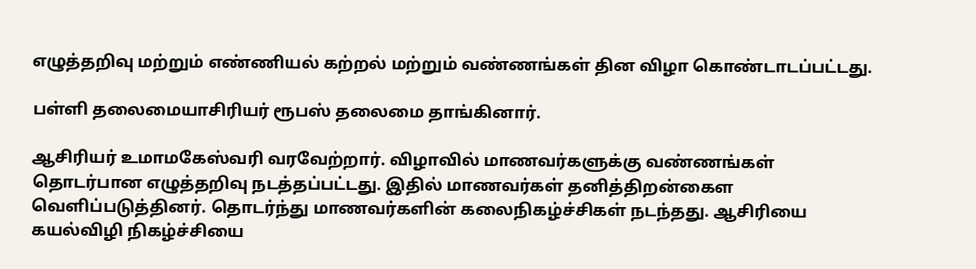எழுத்தறிவு மற்றும் எண்ணியல் கற்றல் மற்றும் வண்ணங்கள் தின விழா கொண்டாடப்பட்டது.

பள்ளி தலைமையாசிரியர் ரூபஸ் தலைமை தாங்கினார்.

ஆசிரியர் உமாமகேஸ்வரி வரவேற்றார். விழாவில் மாணவர்களுக்கு வண்ணங்கள் தொடர்பான எழுத்தறிவு நடத்தப்பட்டது. இதில் மாணவர்கள் தனித்திறன்கைள வெளிப்படுத்தினர். தொடர்ந்து மாணவர்களின் கலைநிகழ்ச்சிகள் நடந்தது. ஆசிரியை கயல்விழி நிகழ்ச்சியை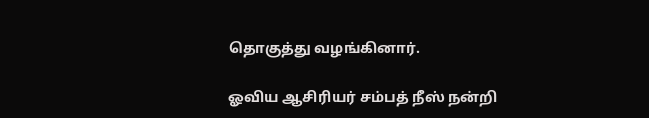தொகுத்து வழங்கினார்.

ஓவிய ஆசிரியர் சம்பத் நீஸ் நன்றி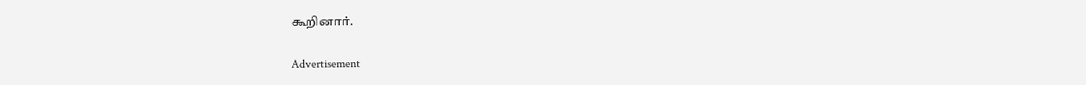கூறினார்.

Advertisement